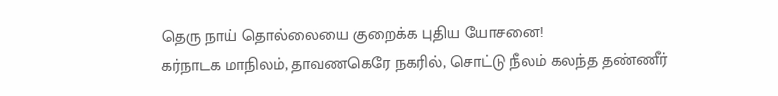தெரு நாய் தொல்லையை குறைக்க புதிய யோசனை!
கர்நாடக மாநிலம், தாவணகெரே நகரில், சொட்டு நீலம் கலந்த தண்ணீர்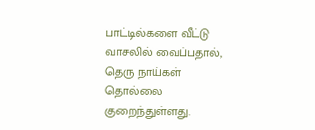பாட்டில்களை வீட்டு வாசலில் வைப்பதால், தெரு நாய்கள் தொல்லை குறைந்துள்ளது.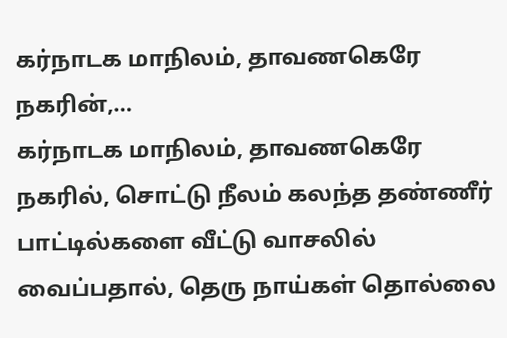கர்நாடக மாநிலம், தாவணகெரே நகரின்,…
கர்நாடக மாநிலம், தாவணகெரே நகரில், சொட்டு நீலம் கலந்த தண்ணீர் பாட்டில்களை வீட்டு வாசலில் வைப்பதால், தெரு நாய்கள் தொல்லை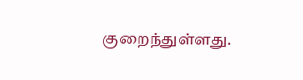குறைந்துள்ளது.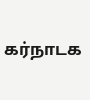கர்நாடக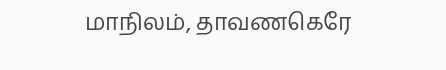மாநிலம், தாவணகெரே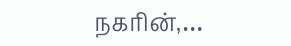நகரின்,…